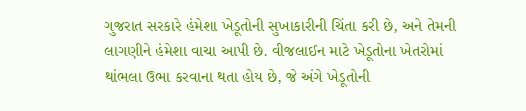ગુજરાત સરકારે હંમેશા ખેડૂતોની સુખાકારીની ચિંતા કરી છે, અને તેમની લાગણીને હંમેશા વાચા આપી છે. વીજલાઈન માટે ખેડૂતોના ખેતરોમાં થાંભલા ઉભા કરવાના થતા હોય છે, જે અંગે ખેડૂતોની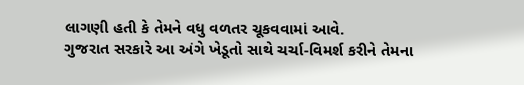લાગણી હતી કે તેમને વધુ વળતર ચૂકવવામાં આવે.
ગુજરાત સરકારે આ અંગે ખેડૂતો સાથે ચર્ચા-વિમર્શ કરીને તેમના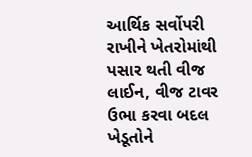આર્થિક સર્વોપરી રાખીને ખેતરોમાંથી પસાર થતી વીજ લાઈન, વીજ ટાવર ઉભા કરવા બદલ ખેડૂતોને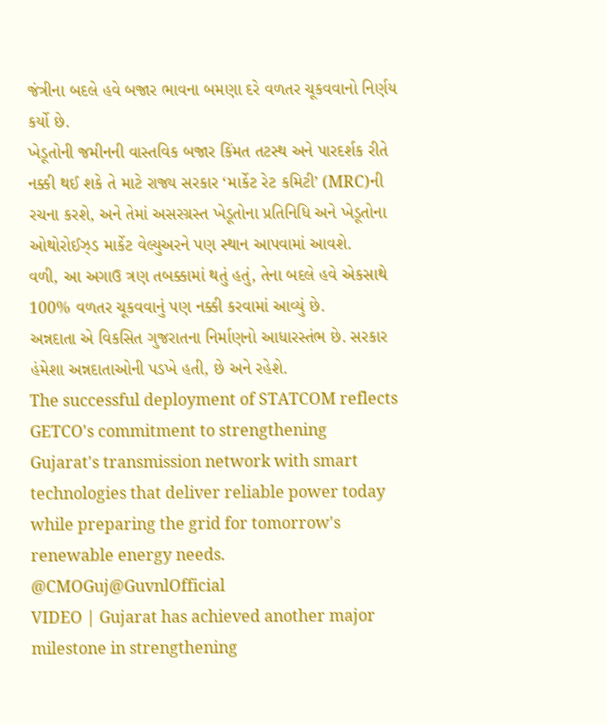જંત્રીના બદલે હવે બજાર ભાવના બમણા દરે વળતર ચૂકવવાનો નિર્ણય કર્યો છે.
ખેડૂતોની જમીનની વાસ્તવિક બજાર કિંમત તટસ્થ અને પારદર્શક રીતે નક્કી થઈ શકે તે માટે રાજ્ય સરકાર ‘માર્કેટ રેટ કમિટી’ (MRC)ની રચના કરશે, અને તેમાં અસરગ્રસ્ત ખેડૂતોના પ્રતિનિધિ અને ખેડૂતોના ઓથોરોઈઝ્ડ માર્કેટ વેલ્યુઅરને પણ સ્થાન આપવામાં આવશે.
વળી, આ અગાઉ ત્રણ તબક્કામાં થતું હતું, તેના બદલે હવે એકસાથે 100% વળતર ચૂકવવાનું પણ નક્કી કરવામાં આવ્યું છે.
અન્નદાતા એ વિકસિત ગુજરાતના નિર્માણનો આધારસ્તંભ છે. સરકાર હંમેશા અન્નદાતાઓની પડખે હતી, છે અને રહેશે.
The successful deployment of STATCOM reflects GETCO's commitment to strengthening Gujarat's transmission network with smart technologies that deliver reliable power today while preparing the grid for tomorrow's renewable energy needs.
@CMOGuj@GuvnlOfficial
VIDEO | Gujarat has achieved another major milestone in strengthening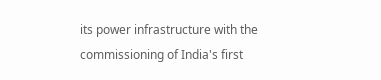its power infrastructure with the commissioning of India's first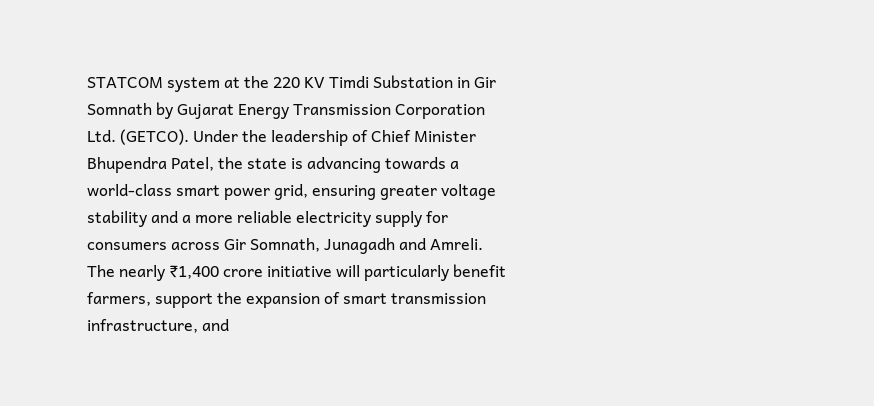STATCOM system at the 220 KV Timdi Substation in Gir Somnath by Gujarat Energy Transmission Corporation Ltd. (GETCO). Under the leadership of Chief Minister Bhupendra Patel, the state is advancing towards a world-class smart power grid, ensuring greater voltage stability and a more reliable electricity supply for consumers across Gir Somnath, Junagadh and Amreli. The nearly ₹1,400 crore initiative will particularly benefit farmers, support the expansion of smart transmission infrastructure, and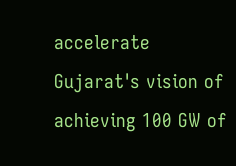accelerate Gujarat's vision of achieving 100 GW of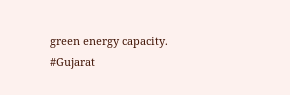green energy capacity.
#Gujarat